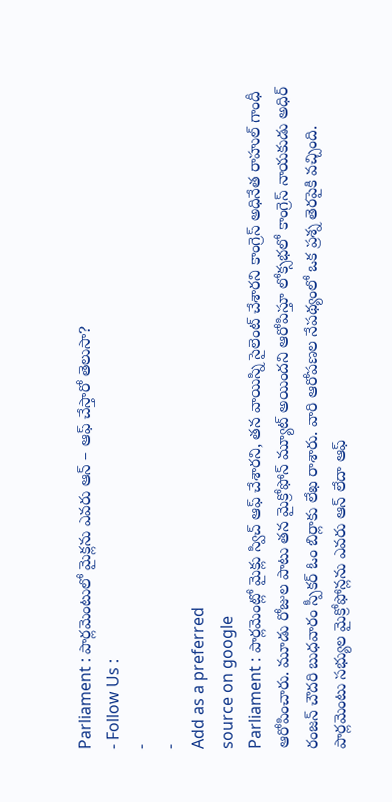Parliament : పార్లమెంటులో మైక్లను ఎవరు ఆన్ – ఆఫ్ చేస్తారో తెలుసా?
- Follow Us :
-
-
Add as a preferred
source on google
Parliament : పార్లమెంట్లో మైక్లు స్విచ్ ఆఫ్ చేశారని, తన వాయిస్ని సైలెంట్ చేశారని కాంగ్రెస్ అధినేత రాహుల్ గాంధీ ఆరోపించారు. మూడు రోజుల పాటు తన మైక్రోఫోన్ మ్యూట్ అయిందని ఆరోపిస్తూ లోక్సభలో కాంగ్రెస్ నాయకుడు అధిర్ రంజన్ చౌదరి బుధవారం స్పీకర్ ఓం బిర్లాకు లేఖ రాశారు. వారి ఆరోపణల నేపథ్యంలో ఒక ప్రశ్న తెరపైకి వచ్చింది. పార్లమెంటు సభ్యుల మైక్రోఫోన్లను ఎవరు ఆన్ లేదా ఆఫ్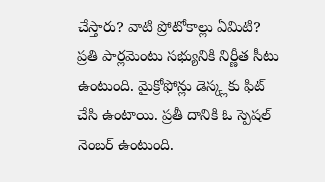చేస్తారు? వాటి ప్రోటోకాల్లు ఏమిటి?
ప్రతి పార్లమెంటు సభ్యునికి నిర్ణీత సీటు ఉంటుంది. మైక్రోఫోన్లు డెస్క్లకు ఫిట్ చేసి ఉంటాయి. ప్రతీ దానికి ఓ స్పెషల్ నెంబర్ ఉంటుంది.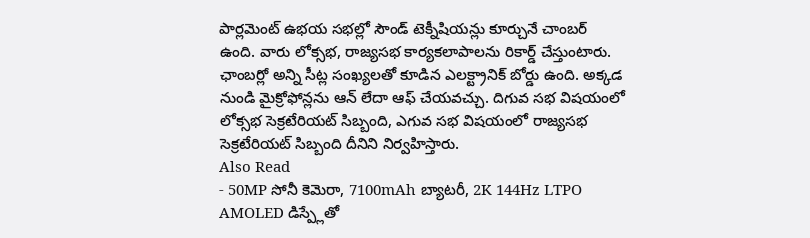పార్లమెంట్ ఉభయ సభల్లో సౌండ్ టెక్నీషియన్లు కూర్చునే చాంబర్ ఉంది. వారు లోక్సభ, రాజ్యసభ కార్యకలాపాలను రికార్డ్ చేస్తుంటారు. ఛాంబర్లో అన్ని సీట్ల సంఖ్యలతో కూడిన ఎలక్ట్రానిక్ బోర్డు ఉంది. అక్కడ నుండి మైక్రోఫోన్లను ఆన్ లేదా ఆఫ్ చేయవచ్చు. దిగువ సభ విషయంలో లోక్సభ సెక్రటేరియట్ సిబ్బంది, ఎగువ సభ విషయంలో రాజ్యసభ సెక్రటేరియట్ సిబ్బంది దీనిని నిర్వహిస్తారు.
Also Read
- 50MP సోనీ కెమెరా, 7100mAh బ్యాటరీ, 2K 144Hz LTPO AMOLED డిస్ప్లేతో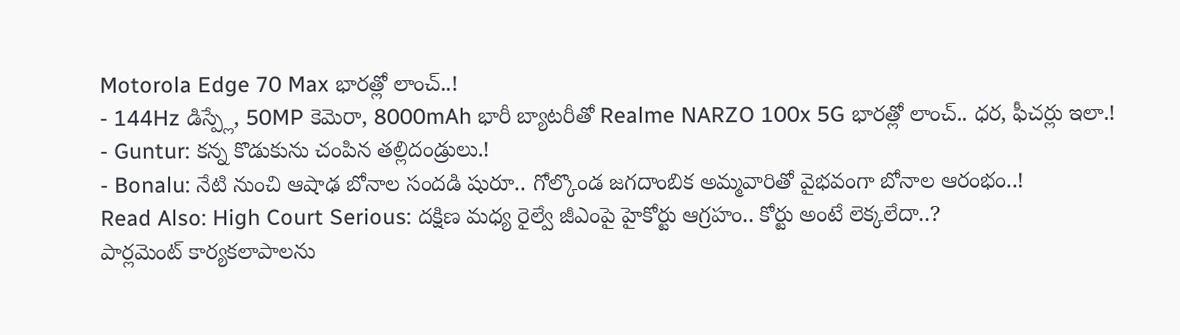Motorola Edge 70 Max భారత్లో లాంచ్..!
- 144Hz డిస్ప్లే, 50MP కెమెరా, 8000mAh భారీ బ్యాటరీతో Realme NARZO 100x 5G భారత్లో లాంచ్.. ధర, ఫీచర్లు ఇలా.!
- Guntur: కన్న కొడుకును చంపిన తల్లిదండ్రులు.!
- Bonalu: నేటి నుంచి ఆషాఢ బోనాల సందడి షురూ.. గోల్కొండ జగదాంబిక అమ్మవారితో వైభవంగా బోనాల ఆరంభం..!
Read Also: High Court Serious: దక్షిణ మధ్య రైల్వే జీఎంపై హైకోర్టు ఆగ్రహం.. కోర్టు అంటే లెక్కలేదా..?
పార్లమెంట్ కార్యకలాపాలను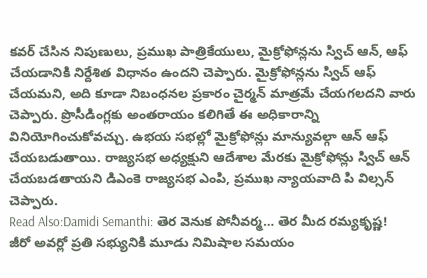కవర్ చేసిన నిపుణులు, ప్రముఖ పాత్రికేయులు, మైక్రోఫోన్లను స్విచ్ ఆన్, ఆఫ్ చేయడానికి నిర్దేశిత విధానం ఉందని చెప్పారు. మైక్రోఫోన్లను స్విచ్ ఆఫ్ చేయమని, అది కూడా నిబంధనల ప్రకారం చైర్మన్ మాత్రమే చేయగలదని వారు చెప్పారు. ప్రొసీడింగ్లకు అంతరాయం కలిగితే ఈ అధికారాన్ని వినియోగించుకోవచ్చు. ఉభయ సభల్లో మైక్రోఫోన్లు మాన్యువల్గా ఆన్ ఆఫ్ చేయబడుతాయి. రాజ్యసభ అధ్యక్షుని ఆదేశాల మేరకు మైక్రోఫోన్లు స్విచ్ ఆన్ చేయబడతాయని డిఎంకె రాజ్యసభ ఎంపి, ప్రముఖ న్యాయవాది పి విల్సన్ చెప్పారు.
Read Also:Damidi Semanthi: తెర వెనుక పోనీవర్మ… తెర మీద రమ్యకృష్ణ!
జీరో అవర్లో ప్రతి సభ్యునికి మూడు నిమిషాల సమయం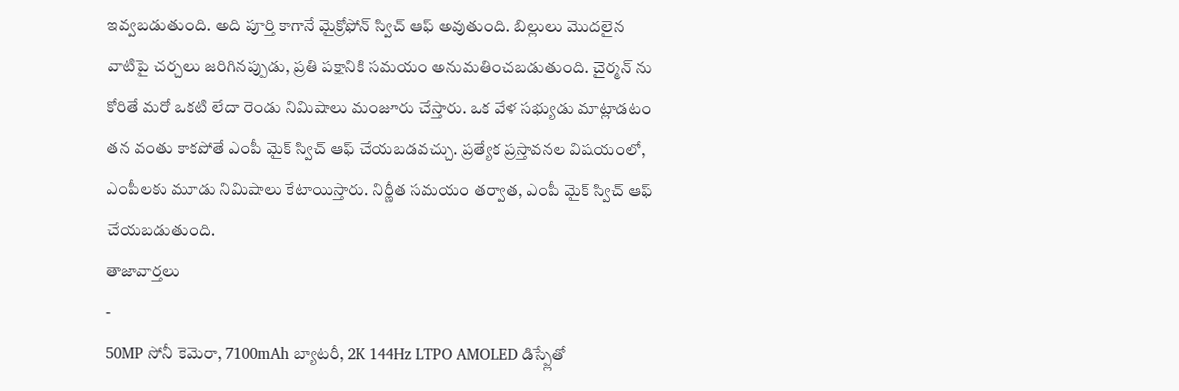ఇవ్వబడుతుంది. అది పూర్తి కాగానే మైక్రోఫోన్ స్విచ్ ఆఫ్ అవుతుంది. బిల్లులు మొదలైన వాటిపై చర్చలు జరిగినప్పుడు, ప్రతి పక్షానికి సమయం అనుమతించబడుతుంది. చైర్మన్ ను కోరితే మరో ఒకటి లేదా రెండు నిమిషాలు మంజూరు చేస్తారు. ఒక వేళ సభ్యుడు మాట్లాడటం తన వంతు కాకపోతే ఎంపీ మైక్ స్విచ్ ఆఫ్ చేయబడవచ్చు. ప్రత్యేక ప్రస్తావనల విషయంలో, ఎంపీలకు మూడు నిమిషాలు కేటాయిస్తారు. నిర్ణీత సమయం తర్వాత, ఎంపీ మైక్ స్విచ్ ఆఫ్ చేయబడుతుంది.
తాజావార్తలు
-
50MP సోనీ కెమెరా, 7100mAh బ్యాటరీ, 2K 144Hz LTPO AMOLED డిస్ప్లేతో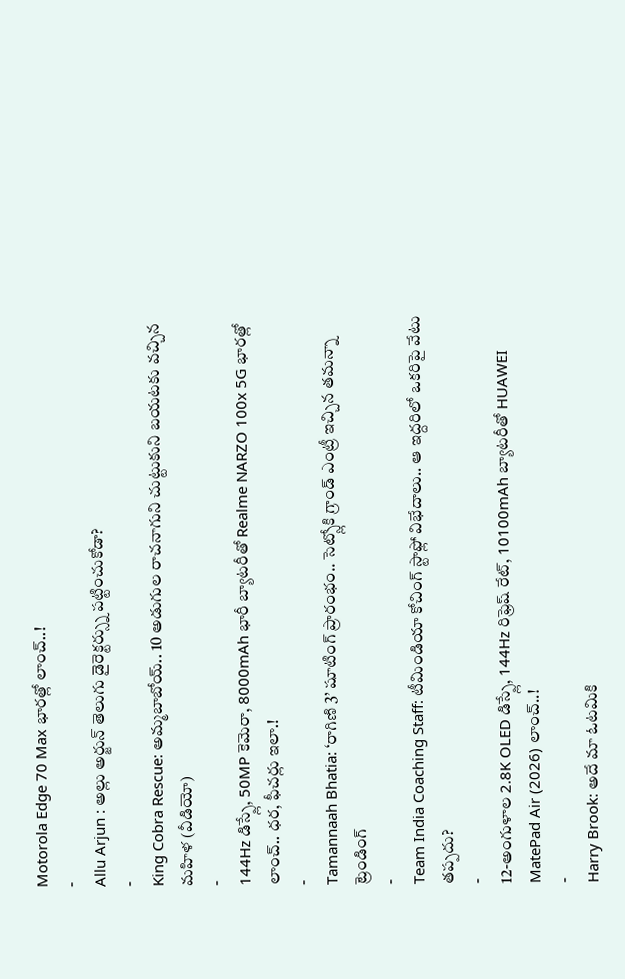Motorola Edge 70 Max భారత్లో లాంచ్..!
-
Allu Arjun : అల్లు అర్జున్ తెలుగు డైరెక్టర్స్ను పట్టించుకోడా?
-
King Cobra Rescue: అమ్మబాబోయ్.. 10 అడుగుల రాచనాగుని చుట్టుకుని బయటకు వచ్చిన మహిళ (వీడియో)
-
144Hz డిస్ప్లే, 50MP కెమెరా, 8000mAh భారీ బ్యాటరీతో Realme NARZO 100x 5G భారత్లో లాంచ్.. ధర, ఫీచర్లు ఇలా.!
-
Tamannaah Bhatia: ‘రాగిణి 3’ షూటింగ్ ప్రారంభం.. సెట్స్లోకి గ్రాండ్ ఎంట్రీ ఇచ్చిన తమన్నా
ట్రెండింగ్
-
Team India Coaching Staff: టీమిండియా కోచింగ్ స్టాఫ్లో విభేదాలు.. ఆ ఇద్దరిలో ఒకరిపై వేటు తప్పదు?
-
12-అంగుళాల 2.8K OLED డిస్ప్లే, 144Hz రిఫ్రెష్ రేట్, 10100mAh బ్యాటరీతో HUAWEI MatePad Air (2026) లాంచ్..!
-
Harry Brook: అదే మా ఓటమికి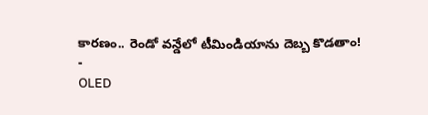కారణం.. రెండో వన్డేలో టీమిండియాను దెబ్బ కొడతాం!
-
OLED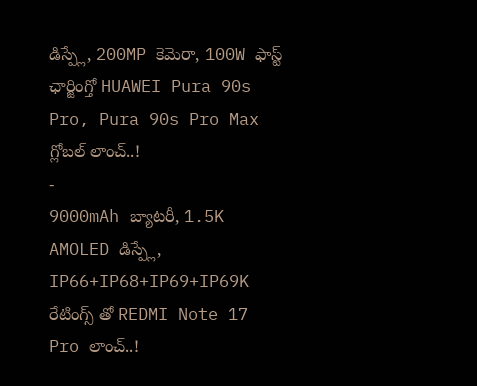డిస్ప్లే, 200MP కెమెరా, 100W ఫాస్ట్ ఛార్జింగ్తో HUAWEI Pura 90s Pro, Pura 90s Pro Max గ్లోబల్ లాంచ్..!
-
9000mAh బ్యాటరీ, 1.5K AMOLED డిస్ప్లే, IP66+IP68+IP69+IP69K రేటింగ్స్ తో REDMI Note 17 Pro లాంచ్..!